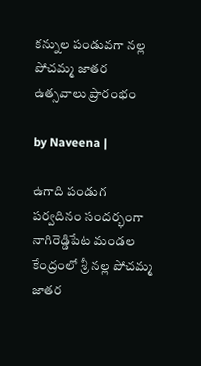కన్నుల పండువగా నల్ల పోచమ్మ జాతర ఉత్సవాలు ప్రారంభం

by Naveena |

ఉగాది పండుగ పర్వదినం సందర్భంగా నాగిరెడ్డిపేట మండల కేంద్రంలో శ్రీ నల్ల పోచమ్మ జాతర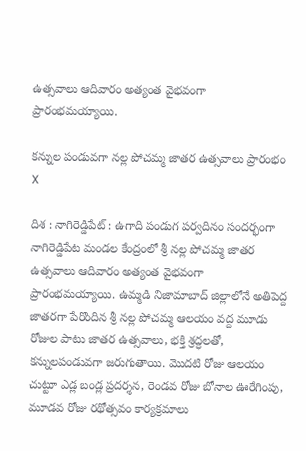ఉత్సవాలు ఆదివారం అత్యంత వైభవంగా ప్రారంభమయ్యాయి.

కన్నుల పండువగా నల్ల పోచమ్మ జాతర ఉత్సవాలు ప్రారంభం
X

దిశ : నాగిరెడ్డిపేట్ : ఉగాది పండుగ పర్వదినం సందర్భంగా నాగిరెడ్డిపేట మండల కేంద్రంలో శ్రీ నల్ల పోచమ్మ జాతర ఉత్సవాలు ఆదివారం అత్యంత వైభవంగా ప్రారంభమయ్యాయి. ఉమ్మడి నిజామాబాద్ జిల్లాలోనే అతిపెద్ద జాతరగా పేరొందిన శ్రీ నల్ల పోచమ్మ ఆలయం వద్ద మూడు రోజుల పాటు జాతర ఉత్సవాలు, భక్తి శ్రద్ధలతో, కన్నులపండువగా జరుగుతాయి. మొదటి రోజు ఆలయం చుట్టూ ఎడ్ల బండ్ల ప్రదర్శన, రెండవ రోజు బోనాల ఊరేగింపు, మూడవ రోజు రథోత్సవం కార్యక్రమాలు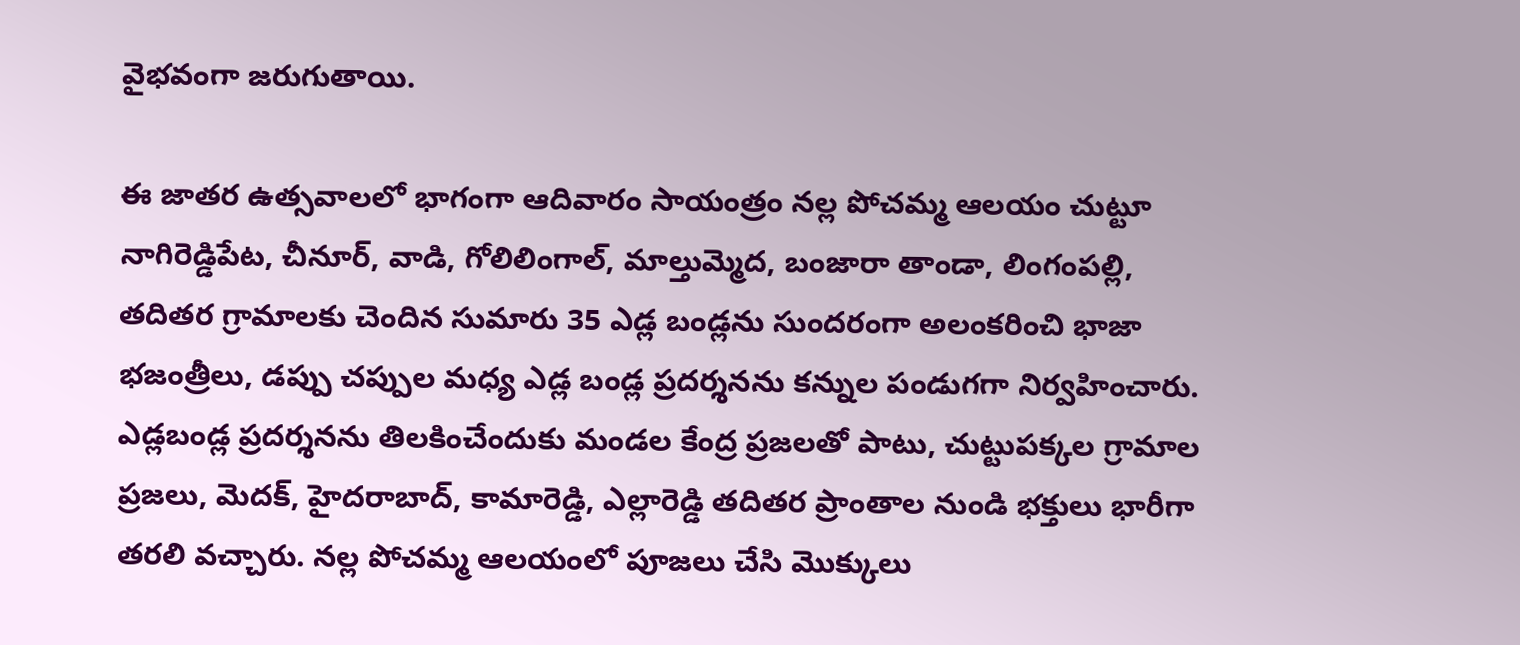వైభవంగా జరుగుతాయి.

ఈ జాతర ఉత్సవాలలో భాగంగా ఆదివారం సాయంత్రం నల్ల పోచమ్మ ఆలయం చుట్టూ నాగిరెడ్డిపేట, చీనూర్, వాడి, గోలిలింగాల్, మాల్తుమ్మెద, బంజారా తాండా, లింగంపల్లి, తదితర గ్రామాలకు చెందిన సుమారు 35 ఎడ్ల బండ్లను సుందరంగా అలంకరించి భాజా భజంత్రీలు, డప్పు చప్పుల మధ్య ఎడ్ల బండ్ల ప్రదర్శనను కన్నుల పండుగగా నిర్వహించారు. ఎడ్లబండ్ల ప్రదర్శనను తిలకించేందుకు మండల కేంద్ర ప్రజలతో పాటు, చుట్టుపక్కల గ్రామాల ప్రజలు, మెదక్, హైదరాబాద్, కామారెడ్డి, ఎల్లారెడ్డి తదితర ప్రాంతాల నుండి భక్తులు భారీగా తరలి వచ్చారు. నల్ల పోచమ్మ ఆలయంలో పూజలు చేసి మొక్కులు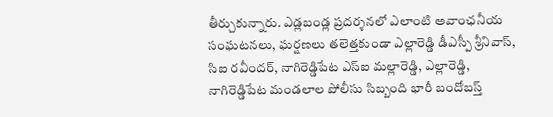తీర్చుకున్నారు. ఎడ్లబండ్ల ప్రదర్శనలో ఎలాంటి అవాంఛనీయ సంఘటనలు, ఘర్షణలు తలెత్తకుండా ఎల్లారెడ్డి డీఎస్పీ శ్రీనివాస్, సిఐ రవీందర్, నాగిరెడ్డిపేట ఎస్ఐ మల్లారెడ్డి, ఎల్లారెడ్డి, నాగిరెడ్డిపేట మండలాల పోలీసు సిబ్బంది భారీ బందోబస్త్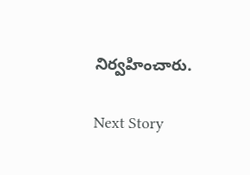నిర్వహించారు.

Next Story